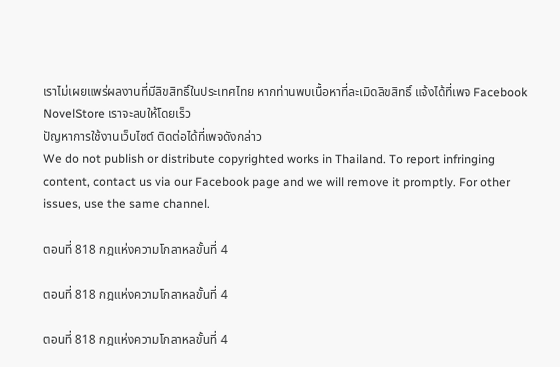เราไม่เผยแพร่ผลงานที่มีลิขสิทธิ์ในประเทศไทย หากท่านพบเนื้อหาที่ละเมิดลิขสิทธิ์ แจ้งได้ที่เพจ Facebook NovelStore เราจะลบให้โดยเร็ว
ปัญหาการใช้งานเว็บไซต์ ติดต่อได้ที่เพจดังกล่าว
We do not publish or distribute copyrighted works in Thailand. To report infringing content, contact us via our Facebook page and we will remove it promptly. For other issues, use the same channel.

ตอนที่ 818 กฎแห่งความโกลาหลขั้นที่ 4

ตอนที่ 818 กฎแห่งความโกลาหลขั้นที่ 4

ตอนที่ 818 กฎแห่งความโกลาหลขั้นที่ 4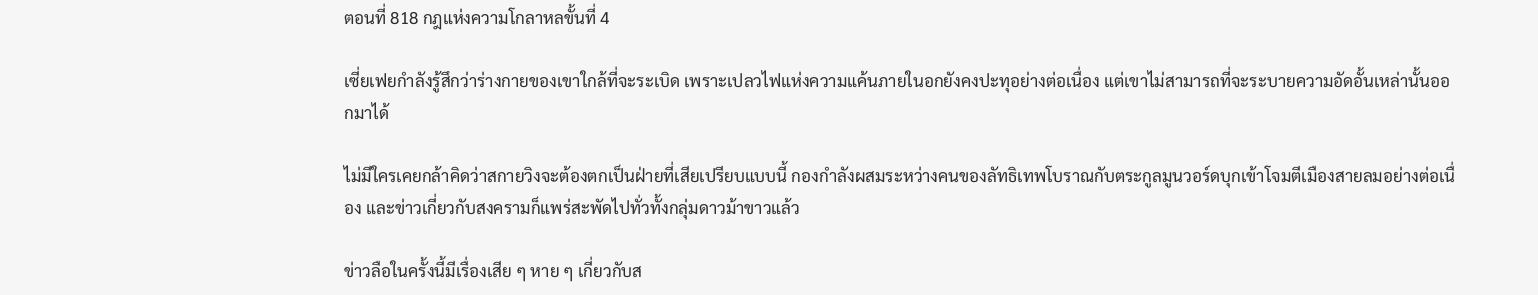ตอนที่ 818 กฎแห่งความโกลาหลขั้นที่ 4

เซี่ยเฟยกำลังรู้สึกว่าร่างกายของเขาใกล้ที่จะระเบิด เพราะเปลวไฟแห่งความแค้นภายในอกยังคงปะทุอย่างต่อเนื่อง แต่เขาไม่สามารถที่จะระบายความอัดอั้นเหล่านั้นออกมาได้

ไม่มีใครเคยกล้าคิดว่าสกายวิงจะต้องตกเป็นฝ่ายที่เสียเปรียบแบบนี้ กองกำลังผสมระหว่างคนของลัทธิเทพโบราณกับตระกูลมูนวอร์ดบุกเข้าโจมตีเมืองสายลมอย่างต่อเนื่อง และข่าวเกี่ยวกับสงครามก็แพร่สะพัดไปทั่วทั้งกลุ่มดาวม้าขาวแล้ว

ข่าวลือในครั้งนี้มีเรื่องเสีย ๆ หาย ๆ เกี่ยวกับส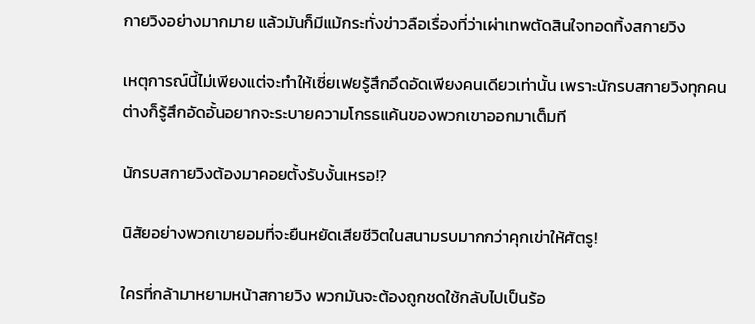กายวิงอย่างมากมาย แล้วมันก็มีแม้กระทั่งข่าวลือเรื่องที่ว่าเผ่าเทพตัดสินใจทอดทิ้งสกายวิง

เหตุการณ์นี้ไม่เพียงแต่จะทำให้เซี่ยเฟยรู้สึกอึดอัดเพียงคนเดียวเท่านั้น เพราะนักรบสกายวิงทุกคนต่างก็รู้สึกอัดอั้นอยากจะระบายความโกรธแค้นของพวกเขาออกมาเต็มที

นักรบสกายวิงต้องมาคอยตั้งรับงั้นเหรอ!?

นิสัยอย่างพวกเขายอมที่จะยืนหยัดเสียชีวิตในสนามรบมากกว่าคุกเข่าให้ศัตรู!

ใครที่กล้ามาหยามหน้าสกายวิง พวกมันจะต้องถูกชดใช้กลับไปเป็นร้อ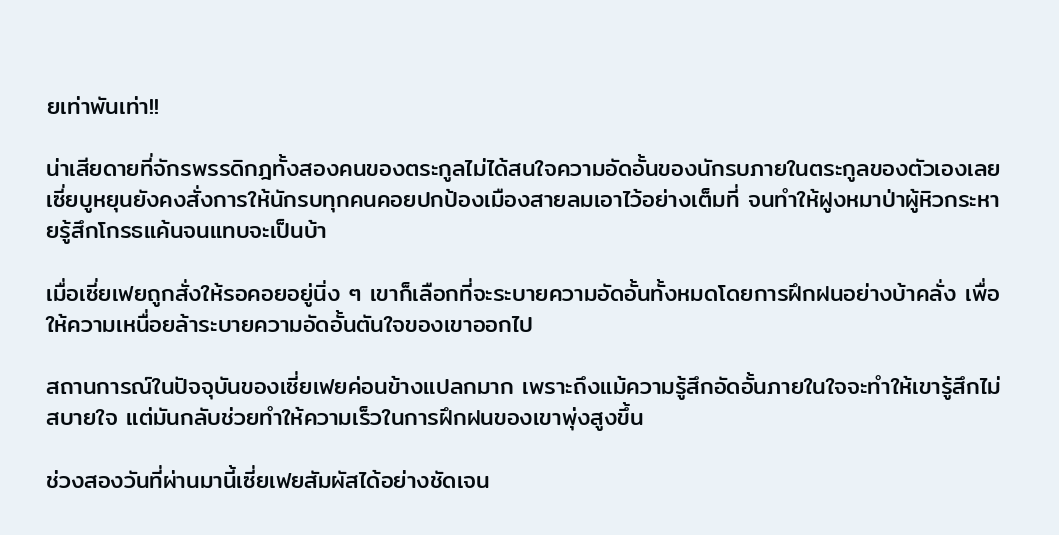ยเท่าพันเท่า!!

น่าเสียดายที่จักรพรรดิกฎทั้งสองคนของตระกูลไม่ได้สนใจความอัดอั้นของนักรบภายในตระกูลของตัวเองเลย เซี่ยบูหยุนยังคงสั่งการให้นักรบทุกคนคอยปกป้องเมืองสายลมเอาไว้อย่างเต็มที่ จนทำให้ฝูงหมาป่าผู้หิวกระหายรู้สึกโกรธแค้นจนแทบจะเป็นบ้า

เมื่อเซี่ยเฟยถูกสั่งให้รอคอยอยู่นิ่ง ๆ เขาก็เลือกที่จะระบายความอัดอั้นทั้งหมดโดยการฝึกฝนอย่างบ้าคลั่ง เพื่อให้ความเหนื่อยล้าระบายความอัดอั้นตันใจของเขาออกไป

สถานการณ์ในปัจจุบันของเซี่ยเฟยค่อนข้างแปลกมาก เพราะถึงแม้ความรู้สึกอัดอั้นภายในใจจะทำให้เขารู้สึกไม่สบายใจ แต่มันกลับช่วยทำให้ความเร็วในการฝึกฝนของเขาพุ่งสูงขึ้น

ช่วงสองวันที่ผ่านมานี้เซี่ยเฟยสัมผัสได้อย่างชัดเจน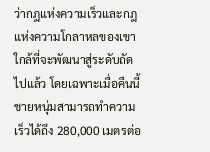ว่ากฎแห่งความเร็วและกฎแห่งความโกลาหลของเขาใกล้ที่จะพัฒนาสู่ระดับถัดไปแล้ว โดยเฉพาะเมื่อคืนนี้ชายหนุ่มสามารถทำความเร็วได้ถึง 280,000 เมตรต่อ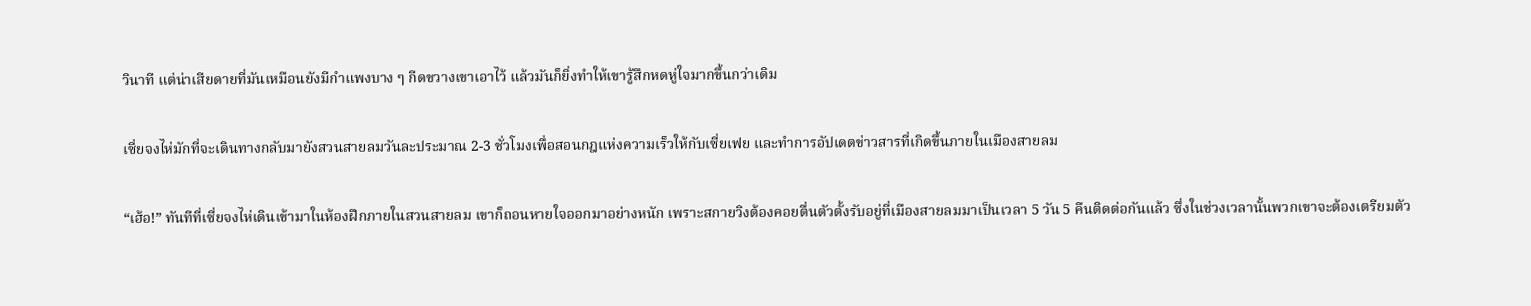วินาที แต่น่าเสียดายที่มันเหมือนยังมีกำแพงบาง ๆ กีดขวางเขาเอาไว้ แล้วมันก็ยิ่งทำให้เขารู้สึกหดหู่ใจมากขึ้นกว่าเดิม

เซี่ยจงไห่มักที่จะเดินทางกลับมายังสวนสายลมวันละประมาณ 2-3 ชั่วโมงเพื่อสอนกฎแห่งความเร็วให้กับเซี่ยเฟย และทำการอัปเดตข่าวสารที่เกิดขึ้นภายในเมืองสายลม

“เฮ้อ!” ทันทีที่เซี่ยจงไห่เดินเข้ามาในห้องฝึกภายในสวนสายลม เขาก็ถอนหายใจออกมาอย่างหนัก เพราะสกายวิงต้องคอยตื่นตัวตั้งรับอยู่ที่เมืองสายลมมาเป็นเวลา 5 วัน 5 คืนติดต่อกันแล้ว ซึ่งในช่วงเวลานั้นพวกเขาจะต้องเตรียมตัว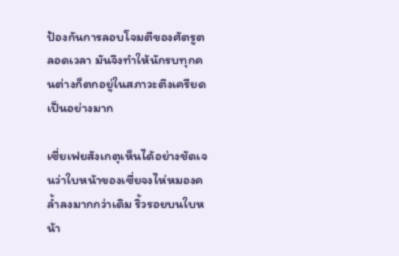ป้องกันการลอบโจมตีของศัตรูตลอดเวลา มันจึงทำให้นักรบทุกคนต่างก็ตกอยู่ในสภาวะตึงเครียดเป็นอย่างมาก

เซี่ยเฟยสังเกตุเห็นได้อย่างชัดเจนว่าใบหน้าของเซี่ยจงไห่หมองคล้ำลงมากกว่าเดิม ริ้วรอยบนใบหน้า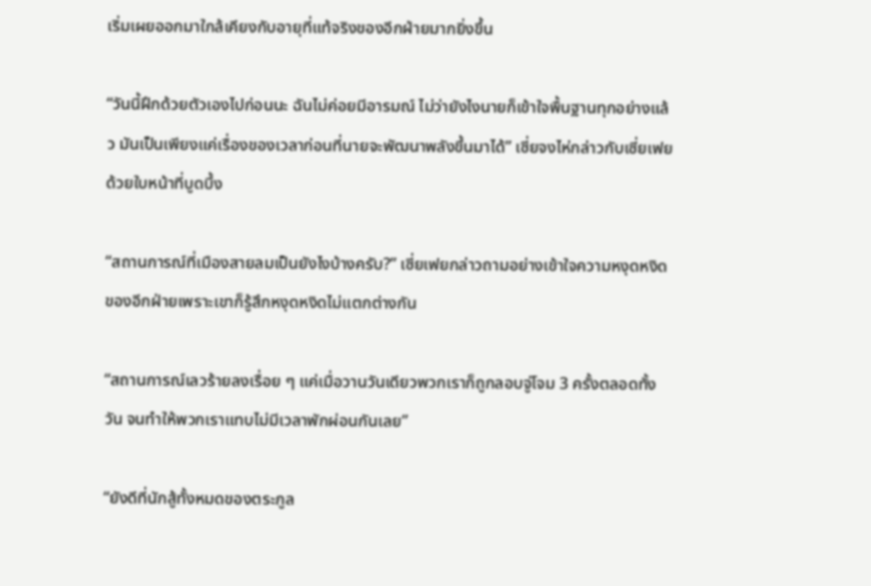เริ่มเผยออกมาใกล้เคียงกับอายุที่แท้จริงของอีกฝ่ายมากยิ่งขึ้น

“วันนี้ฝึกด้วยตัวเองไปก่อนนะ ฉันไม่ค่อยมีอารมณ์ ไม่ว่ายังไงนายก็เข้าใจพื้นฐานทุกอย่างแล้ว มันเป็นเพียงแค่เรื่องของเวลาก่อนที่นายจะพัฒนาพลังขึ้นมาได้” เซี่ยจงไห่กล่าวกับเซี่ยเฟยด้วยใบหน้าที่บูดบึ้ง

“สถานการณ์ที่เมืองสายลมเป็นยังไงบ้างครับ?” เซี่ยเฟยกล่าวถามอย่างเข้าใจความหงุดหงิดของอีกฝ่ายเพราะเขาก็รู้สึกหงุดหงิดไม่แตกต่างกัน

“สถานการณ์เลวร้ายลงเรื่อย ๆ แค่เมื่อวานวันเดียวพวกเราก็ถูกลอบจู่โจม 3 ครั้งตลอดทั้งวัน จนทำให้พวกเราแทบไม่มีเวลาพักผ่อนกันเลย”

“ยังดีที่นักสู้ทั้งหมดของตระกูล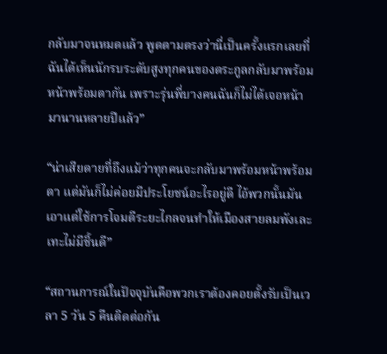กลับมาจนหมดแล้ว พูดตามตรงว่านี่เป็นครั้งแรกเลยที่ฉันได้เห็นนักรบระดับสูงทุกคนของตระกูลกลับมาพร้อมหน้าพร้อมตากัน เพราะรุ่นพี่บางคนฉันก็ไม่ได้เจอหน้ามานานหลายปีแล้ว”

“น่าเสียดายที่ถึงแม้ว่าทุกคนจะกลับมาพร้อมหน้าพร้อมตา แต่มันก็ไม่ค่อยมีประโยชน์อะไรอยู่ดี ไอ้พวกนั้นมันเอาแต่ใช้การโจมตีระยะไกลจนทำให้เมืองสายลมพังเละเทะไม่มีชิ้นดี”

“สถานการณ์ในปัจจุบันคือพวกเราต้องคอยตั้งรับเป็นเวลา 5 วัน 5 คืนติดต่อกัน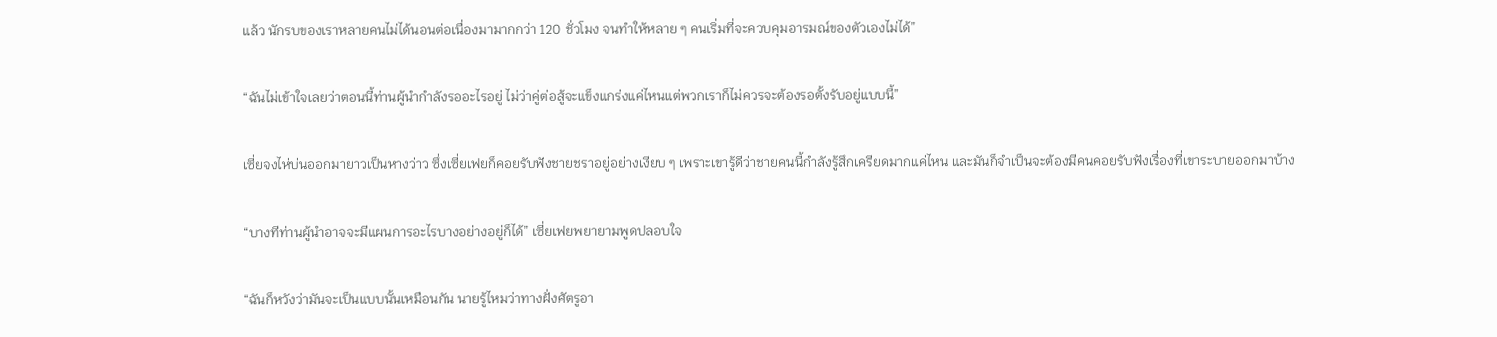แล้ว นักรบของเราหลายคนไม่ได้นอนต่อเนื่องมามากกว่า 120 ชั่วโมง จนทำให้หลาย ๆ คนเริ่มที่จะควบคุมอารมณ์ของตัวเองไม่ได้”

“ฉันไม่เข้าใจเลยว่าตอนนี้ท่านผู้นำกำลังรออะไรอยู่ ไม่ว่าคู่ต่อสู้จะแข็งแกร่งแค่ไหนแต่พวกเราก็ไม่ควรจะต้องรอตั้งรับอยู่แบบนี้”

เซี่ยจงไห่บ่นออกมายาวเป็นหางว่าว ซึ่งเซี่ยเฟยก็คอยรับฟังชายชราอยู่อย่างเงียบ ๆ เพราะเขารู้ดีว่าชายคนนี้กำลังรู้สึกเครียดมากแค่ไหน และมันก็จำเป็นจะต้องมีคนคอยรับฟังเรื่องที่เขาระบายออกมาบ้าง

“บางทีท่านผู้นำอาจจะมีแผนการอะไรบางอย่างอยู่ก็ได้” เซี่ยเฟยพยายามพูดปลอบใจ

“ฉันก็หวังว่ามันจะเป็นแบบนั้นเหมือนกัน นายรู้ไหมว่าทางฝั่งศัตรูอา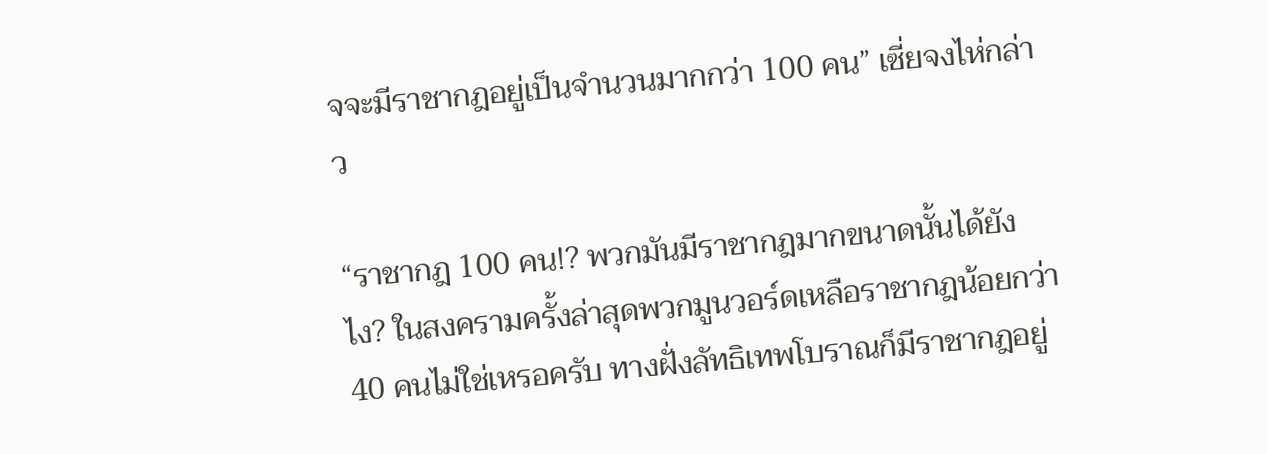จจะมีราชากฎอยู่เป็นจำนวนมากกว่า 100 คน” เซี่ยจงไห่กล่าว

“ราชากฎ 100 คน!? พวกมันมีราชากฎมากขนาดนั้นได้ยังไง? ในสงครามครั้งล่าสุดพวกมูนวอร์ดเหลือราชากฎน้อยกว่า 40 คนไม่ใช่เหรอครับ ทางฝั่งลัทธิเทพโบราณก็มีราชากฎอยู่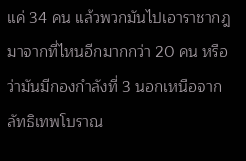แค่ 34 คน แล้วพวกมันไปเอาราชากฎมาจากที่ไหนอีกมากกว่า 20 คน หรือว่ามันมีกองกำลังที่ 3 นอกเหนือจากลัทธิเทพโบราณ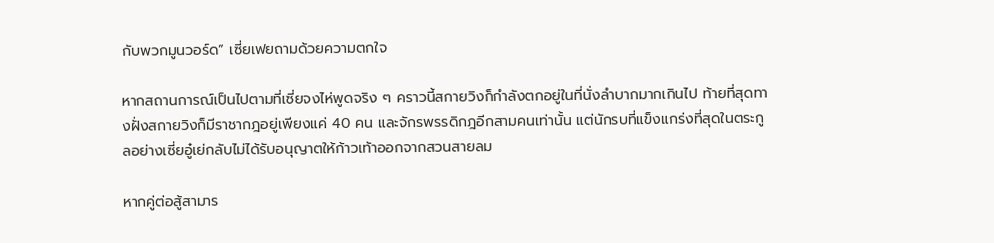กับพวกมูนวอร์ด” เซี่ยเฟยถามด้วยความตกใจ

หากสถานการณ์เป็นไปตามที่เซี่ยจงไห่พูดจริง ๆ คราวนี้สกายวิงก็กำลังตกอยู่ในที่นั่งลำบากมากเกินไป ท้ายที่สุดทางฝั่งสกายวิงก็มีราชากฎอยู่เพียงแค่ 40 คน และจักรพรรดิกฎอีกสามคนเท่านั้น แต่นักรบที่แข็งแกร่งที่สุดในตระกูลอย่างเซี่ยอู๋เย่กลับไม่ได้รับอนุญาตให้ก้าวเท้าออกจากสวนสายลม

หากคู่ต่อสู้สามาร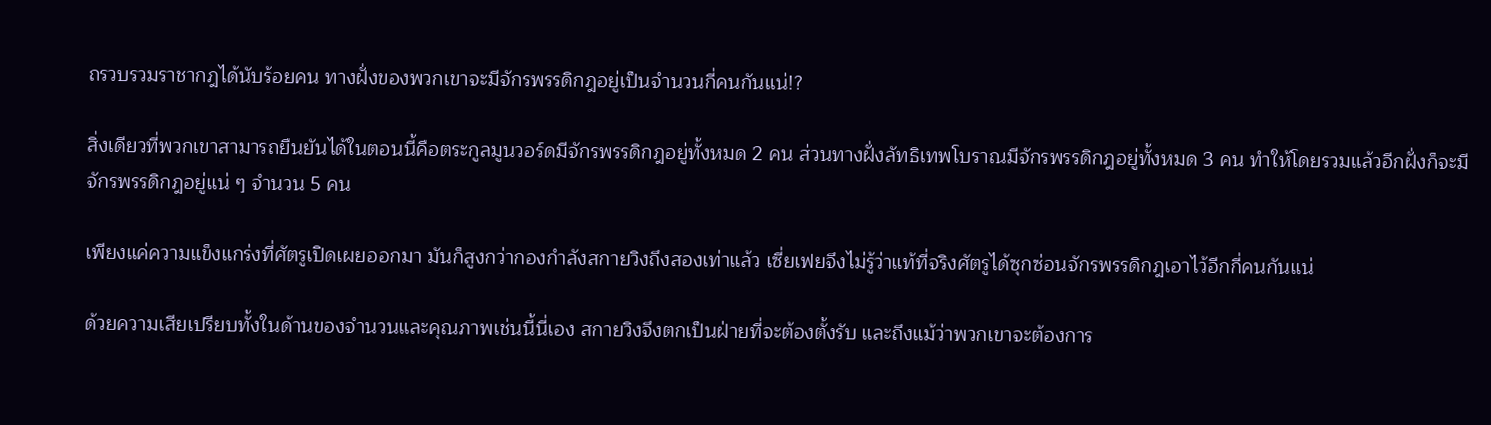ถรวบรวมราชากฎได้นับร้อยคน ทางฝั่งของพวกเขาจะมีจักรพรรดิกฎอยู่เป็นจำนวนกี่คนกันแน่!?

สิ่งเดียวที่พวกเขาสามารถยืนยันได้ในตอนนี้คือตระกูลมูนวอร์ดมีจักรพรรดิกฎอยู่ทั้งหมด 2 คน ส่วนทางฝั่งลัทธิเทพโบราณมีจักรพรรดิกฎอยู่ทั้งหมด 3 คน ทำให้โดยรวมแล้วอีกฝั่งก็จะมีจักรพรรดิกฎอยู่แน่ ๆ จำนวน 5 คน

เพียงแค่ความแข็งแกร่งที่ศัตรูเปิดเผยออกมา มันก็สูงกว่ากองกำลังสกายวิงถึงสองเท่าแล้ว เซี่ยเฟยจึงไม่รู้ว่าแท้ที่จริงศัตรูได้ซุกซ่อนจักรพรรดิกฎเอาไว้อีกกี่คนกันแน่

ด้วยความเสียเปรียบทั้งในด้านของจำนวนและคุณภาพเช่นนี้นี่เอง สกายวิงจึงตกเป็นฝ่ายที่จะต้องตั้งรับ และถึงแม้ว่าพวกเขาจะต้องการ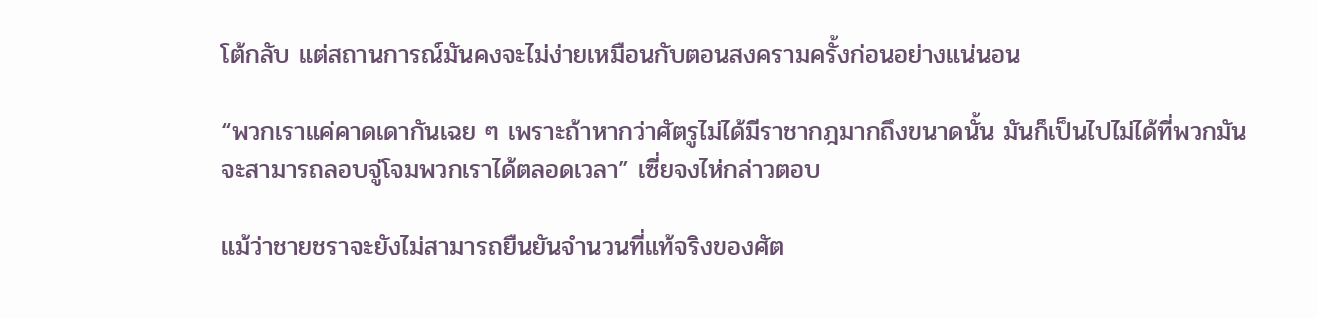โต้กลับ แต่สถานการณ์มันคงจะไม่ง่ายเหมือนกับตอนสงครามครั้งก่อนอย่างแน่นอน

“พวกเราแค่คาดเดากันเฉย ๆ เพราะถ้าหากว่าศัตรูไม่ได้มีราชากฎมากถึงขนาดนั้น มันก็เป็นไปไม่ได้ที่พวกมันจะสามารถลอบจู่โจมพวกเราได้ตลอดเวลา” เซี่ยจงไห่กล่าวตอบ

แม้ว่าชายชราจะยังไม่สามารถยืนยันจำนวนที่แท้จริงของศัต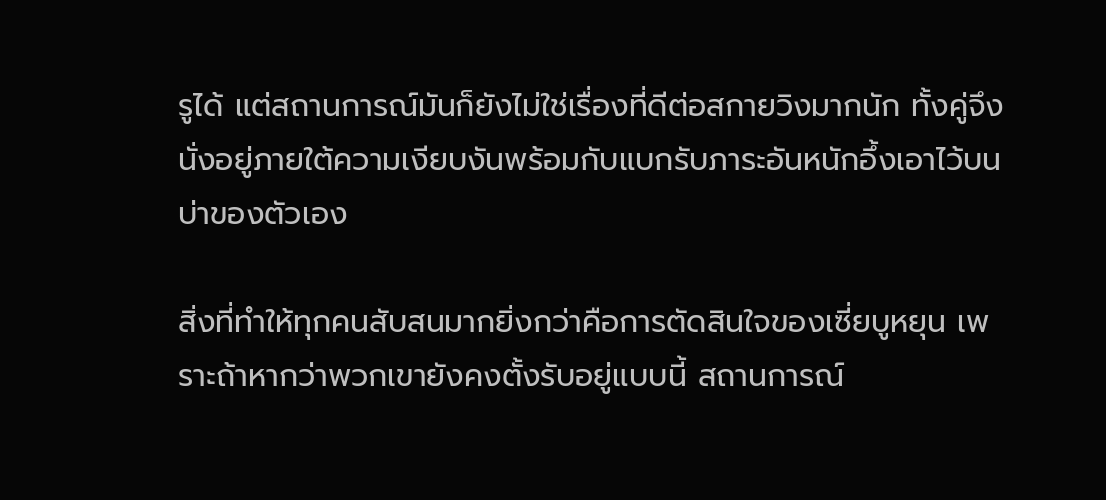รูได้ แต่สถานการณ์มันก็ยังไม่ใช่เรื่องที่ดีต่อสกายวิงมากนัก ทั้งคู่จึงนั่งอยู่ภายใต้ความเงียบงันพร้อมกับแบกรับภาระอันหนักอึ้งเอาไว้บนบ่าของตัวเอง

สิ่งที่ทำให้ทุกคนสับสนมากยิ่งกว่าคือการตัดสินใจของเซี่ยบูหยุน เพราะถ้าหากว่าพวกเขายังคงตั้งรับอยู่แบบนี้ สถานการณ์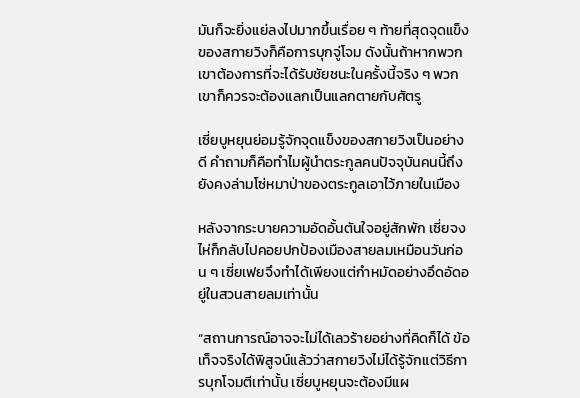มันก็จะยิ่งแย่ลงไปมากขึ้นเรื่อย ๆ ท้ายที่สุดจุดแข็งของสกายวิงก็คือการบุกจู่โจม ดังนั้นถ้าหากพวกเขาต้องการที่จะได้รับชัยชนะในครั้งนี้จริง ๆ พวกเขาก็ควรจะต้องแลกเป็นแลกตายกับศัตรู

เซี่ยบูหยุนย่อมรู้จักจุดแข็งของสกายวิงเป็นอย่างดี คำถามก็คือทำไมผู้นำตระกูลคนปัจจุบันคนนี้ถึงยังคงล่ามโซ่หมาป่าของตระกูลเอาไว้ภายในเมือง

หลังจากระบายความอัดอั้นตันใจอยู่สักพัก เซี่ยจงไห่ก็กลับไปคอยปกป้องเมืองสายลมเหมือนวันก่อน ๆ เซี่ยเฟยจึงทำได้เพียงแต่กำหมัดอย่างอึดอัดอยู่ในสวนสายลมเท่านั้น

“สถานการณ์อาจจะไม่ได้เลวร้ายอย่างที่คิดก็ได้ ข้อเท็จจริงได้พิสูจน์แล้วว่าสกายวิงไม่ได้รู้จักแต่วิธีการบุกโจมตีเท่านั้น เซี่ยบูหยุนจะต้องมีแผ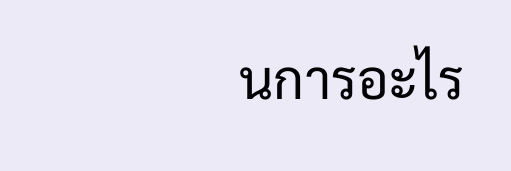นการอะไร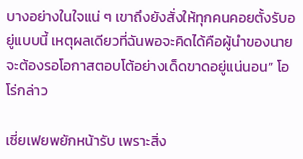บางอย่างในใจแน่ ๆ เขาถึงยังสั่งให้ทุกคนคอยตั้งรับอยู่แบบนี้ เหตุผลเดียวที่ฉันพอจะคิดได้คือผู้นำของนายจะต้องรอโอกาสตอบโต้อย่างเด็ดขาดอยู่แน่นอน” โอโร่กล่าว

เซี่ยเฟยพยักหน้ารับ เพราะสิ่ง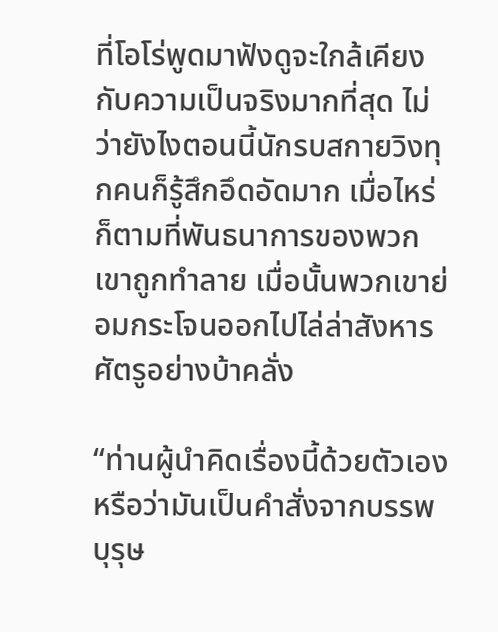ที่โอโร่พูดมาฟังดูจะใกล้เคียงกับความเป็นจริงมากที่สุด ไม่ว่ายังไงตอนนี้นักรบสกายวิงทุกคนก็รู้สึกอึดอัดมาก เมื่อไหร่ก็ตามที่พันธนาการของพวกเขาถูกทำลาย เมื่อนั้นพวกเขาย่อมกระโจนออกไปไล่ล่าสังหารศัตรูอย่างบ้าคลั่ง

“ท่านผู้นำคิดเรื่องนี้ด้วยตัวเองหรือว่ามันเป็นคำสั่งจากบรรพบุรุษ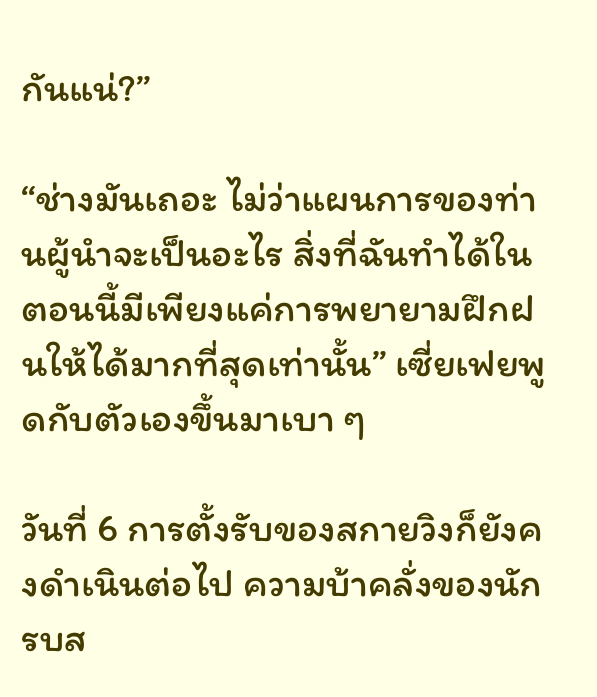กันแน่?”

“ช่างมันเถอะ ไม่ว่าแผนการของท่านผู้นำจะเป็นอะไร สิ่งที่ฉันทำได้ในตอนนี้มีเพียงแค่การพยายามฝึกฝนให้ได้มากที่สุดเท่านั้น” เซี่ยเฟยพูดกับตัวเองขึ้นมาเบา ๆ

วันที่ 6 การตั้งรับของสกายวิงก็ยังคงดำเนินต่อไป ความบ้าคลั่งของนักรบส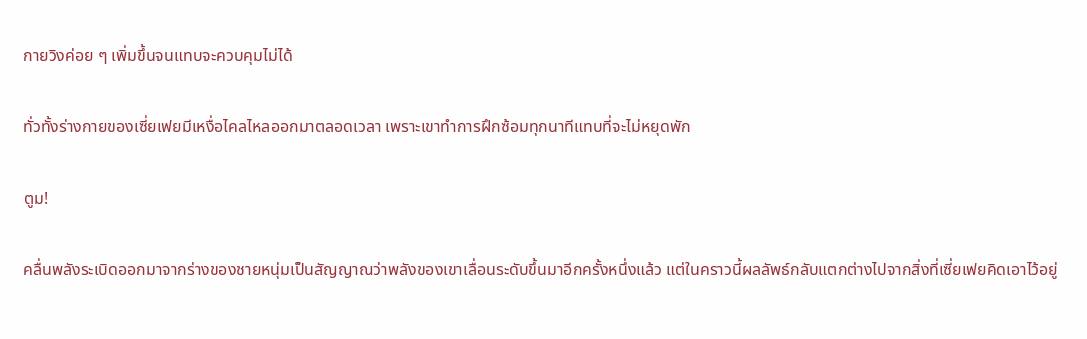กายวิงค่อย ๆ เพิ่มขึ้นจนแทบจะควบคุมไม่ได้

ทั่วทั้งร่างกายของเซี่ยเฟยมีเหงื่อไคลไหลออกมาตลอดเวลา เพราะเขาทำการฝึกซ้อมทุกนาทีแทบที่จะไม่หยุดพัก

ตูม!

คลื่นพลังระเบิดออกมาจากร่างของชายหนุ่มเป็นสัญญาณว่าพลังของเขาเลื่อนระดับขึ้นมาอีกครั้งหนึ่งแล้ว แต่ในคราวนี้ผลลัพธ์กลับแตกต่างไปจากสิ่งที่เซี่ยเฟยคิดเอาไว้อยู่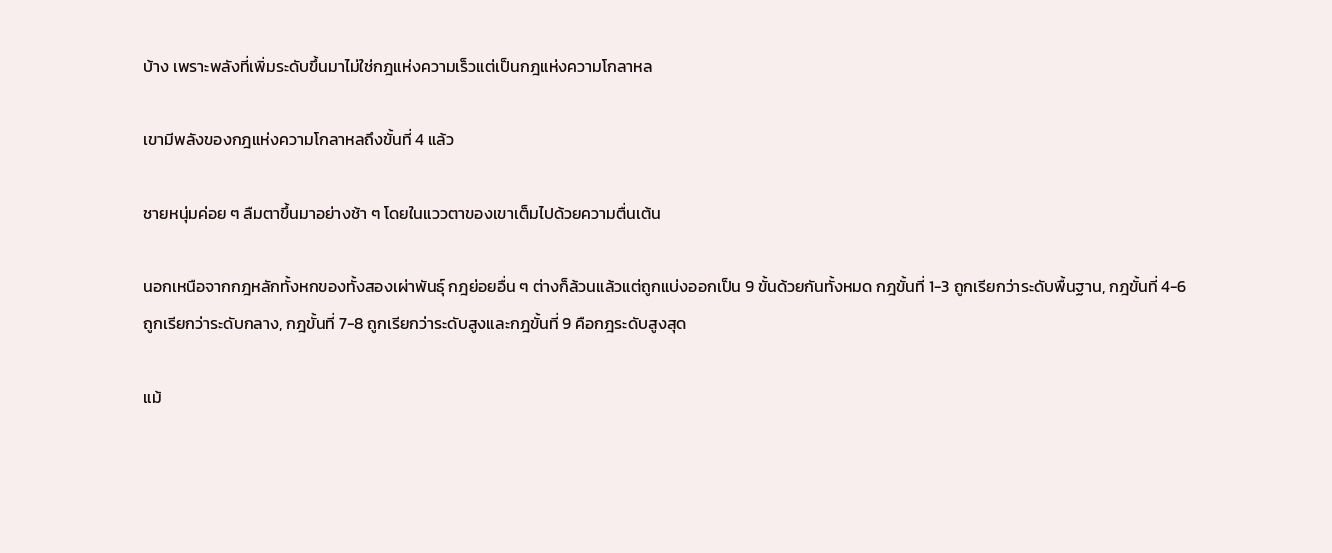บ้าง เพราะพลังที่เพิ่มระดับขึ้นมาไม่ใช่กฎแห่งความเร็วแต่เป็นกฎแห่งความโกลาหล

เขามีพลังของกฎแห่งความโกลาหลถึงขั้นที่ 4 แล้ว

ชายหนุ่มค่อย ๆ ลืมตาขึ้นมาอย่างช้า ๆ โดยในแววตาของเขาเต็มไปด้วยความตื่นเต้น

นอกเหนือจากกฎหลักทั้งหกของทั้งสองเผ่าพันธุ์ กฎย่อยอื่น ๆ ต่างก็ล้วนแล้วแต่ถูกแบ่งออกเป็น 9 ขั้นด้วยกันทั้งหมด กฎขั้นที่ 1-3 ถูกเรียกว่าระดับพื้นฐาน, กฎขั้นที่ 4-6 ถูกเรียกว่าระดับกลาง, กฎขั้นที่ 7-8 ถูกเรียกว่าระดับสูงและกฎขั้นที่ 9 คือกฎระดับสูงสุด

แม้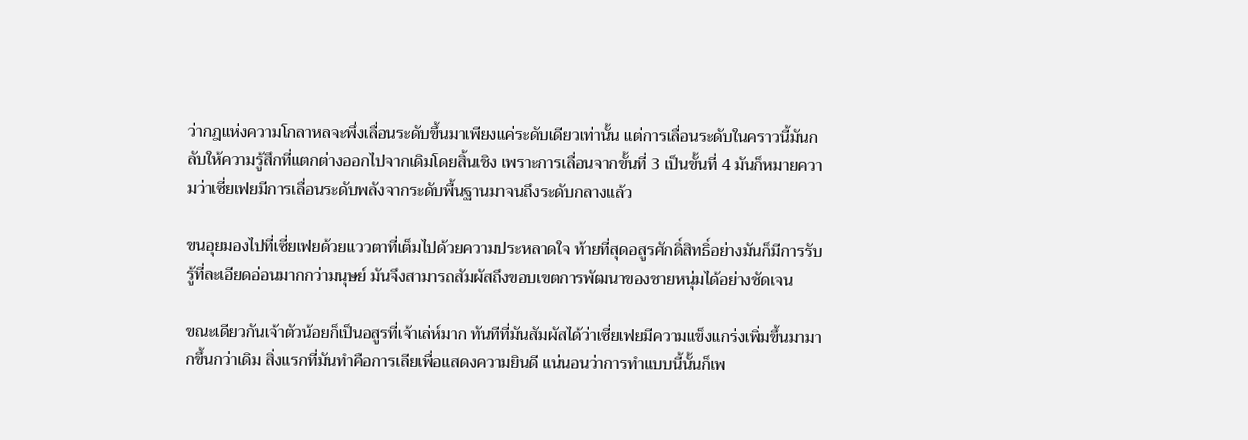ว่ากฎแห่งความโกลาหลจะพึ่งเลื่อนระดับขึ้นมาเพียงแค่ระดับเดียวเท่านั้น แต่การเลื่อนระดับในคราวนี้มันกลับให้ความรู้สึกที่แตกต่างออกไปจากเดิมโดยสิ้นเชิง เพราะการเลื่อนจากขั้นที่ 3 เป็นขั้นที่ 4 มันก็หมายความว่าเซี่ยเฟยมีการเลื่อนระดับพลังจากระดับพื้นฐานมาจนถึงระดับกลางแล้ว

ขนอุยมองไปที่เซี่ยเฟยด้วยแววตาที่เต็มไปด้วยความประหลาดใจ ท้ายที่สุดอสูรศักดิ์สิทธิ์อย่างมันก็มีการรับรู้ที่ละเอียดอ่อนมากกว่ามนุษย์ มันจึงสามารถสัมผัสถึงขอบเขตการพัฒนาของชายหนุ่มได้อย่างชัดเจน

ขณะเดียวกันเจ้าตัวน้อยก็เป็นอสูรที่เจ้าเล่ห์มาก ทันทีที่มันสัมผัสได้ว่าเซี่ยเฟยมีความแข็งแกร่งเพิ่มขึ้นมามากขึ้นกว่าเดิม สิ่งแรกที่มันทำคือการเลียเพื่อแสดงความยินดี แน่นอนว่าการทำแบบนี้นั้นก็เพ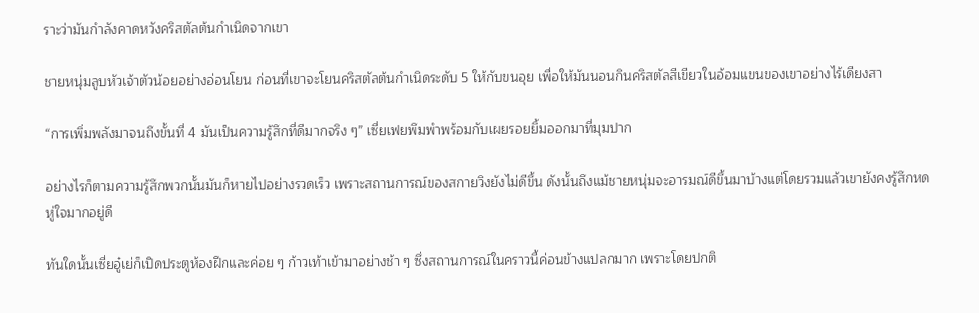ราะว่ามันกำลังคาดหวังคริสตัลต้นกำเนิดจากเขา

ชายหนุ่มลูบหัวเจ้าตัวน้อยอย่างอ่อนโยน ก่อนที่เขาจะโยนคริสตัลต้นกำเนิดระดับ 5 ให้กับขนอุย เพื่อให้มันนอนกินคริสตัลสีเขียวในอ้อมแขนของเขาอย่างไร้เดียงสา

“การเพิ่มพลังมาจนถึงขั้นที่ 4 มันเป็นความรู้สึกที่ดีมากจริง ๆ” เซี่ยเฟยพึมพำพร้อมกับเผยรอยยิ้มออกมาที่มุมปาก

อย่างไรก็ตามความรู้สึกพวกนั้นมันก็หายไปอย่างรวดเร็ว เพราะสถานการณ์ของสกายวิงยังไม่ดีขึ้น ดังนั้นถึงแม้ชายหนุ่มจะอารมณ์ดีขึ้นมาบ้างแต่โดยรวมแล้วเขายังคงรู้สึกหดหู่ใจมากอยู่ดี

ทันใดนั้นเซี่ยอู๋เย่ก็เปิดประตูห้องฝึกและค่อย ๆ ก้าวเท้าเข้ามาอย่างช้า ๆ ซึ่งสถานการณ์ในคราวนี้ค่อนข้างแปลกมาก เพราะโดยปกติ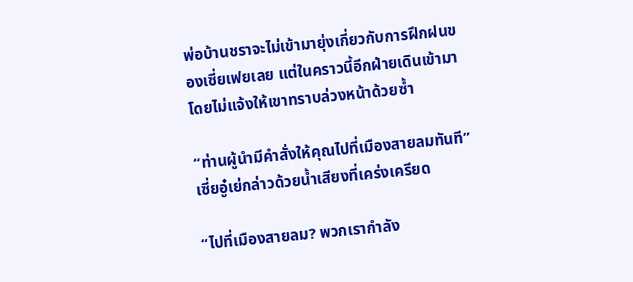พ่อบ้านชราจะไม่เข้ามายุ่งเกี่ยวกับการฝึกฝนของเซี่ยเฟยเลย แต่ในคราวนี้อีกฝ่ายเดินเข้ามาโดยไม่แจ้งให้เขาทราบล่วงหน้าด้วยซ้ำ

“ท่านผู้นำมีคำสั่งให้คุณไปที่เมืองสายลมทันที” เซี่ยอู๋เย่กล่าวด้วยน้ำเสียงที่เคร่งเครียด

“ไปที่เมืองสายลม? พวกเรากำลัง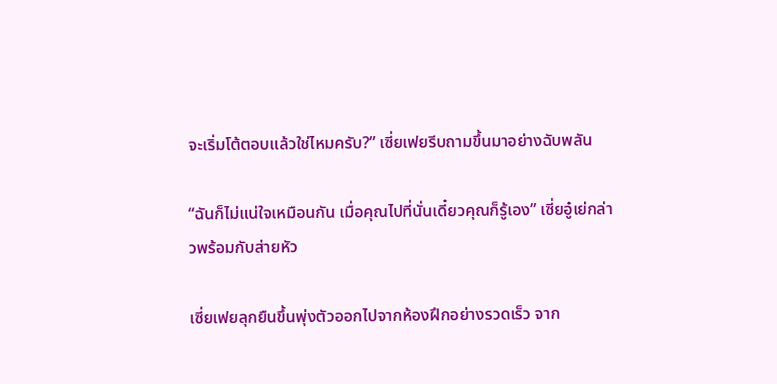จะเริ่มโต้ตอบแล้วใช่ไหมครับ?” เซี่ยเฟยรีบถามขึ้นมาอย่างฉับพลัน

“ฉันก็ไม่แน่ใจเหมือนกัน เมื่อคุณไปที่นั่นเดี๋ยวคุณก็รู้เอง” เซี่ยอู๋เย่กล่าวพร้อมกับส่ายหัว

เซี่ยเฟยลุกยืนขึ้นพุ่งตัวออกไปจากห้องฝึกอย่างรวดเร็ว จาก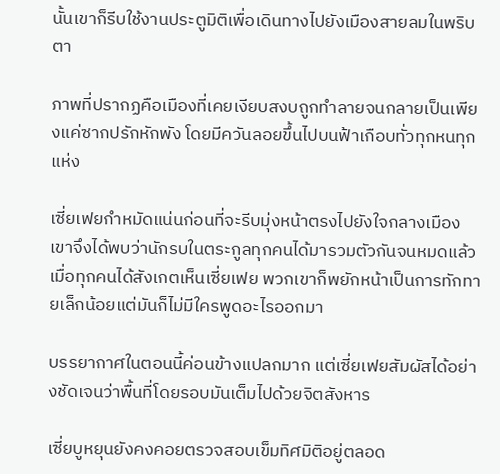นั้นเขาก็รีบใช้งานประตูมิติเพื่อเดินทางไปยังเมืองสายลมในพริบตา

ภาพที่ปรากฏคือเมืองที่เคยเงียบสงบถูกทำลายจนกลายเป็นเพียงแค่ซากปรักหักพัง โดยมีควันลอยขึ้นไปบนฟ้าเกือบทั่วทุกหนทุกแห่ง

เซี่ยเฟยกำหมัดแน่นก่อนที่จะรีบมุ่งหน้าตรงไปยังใจกลางเมือง เขาจึงได้พบว่านักรบในตระกูลทุกคนได้มารวมตัวกันจนหมดแล้ว เมื่อทุกคนได้สังเกตเห็นเซี่ยเฟย พวกเขาก็พยักหน้าเป็นการทักทายเล็กน้อยแต่มันก็ไม่มีใครพูดอะไรออกมา

บรรยากาศในตอนนี้ค่อนข้างแปลกมาก แต่เซี่ยเฟยสัมผัสได้อย่างชัดเจนว่าพื้นที่โดยรอบมันเต็มไปด้วยจิตสังหาร

เซี่ยบูหยุนยังคงคอยตรวจสอบเข็มทิศมิติอยู่ตลอด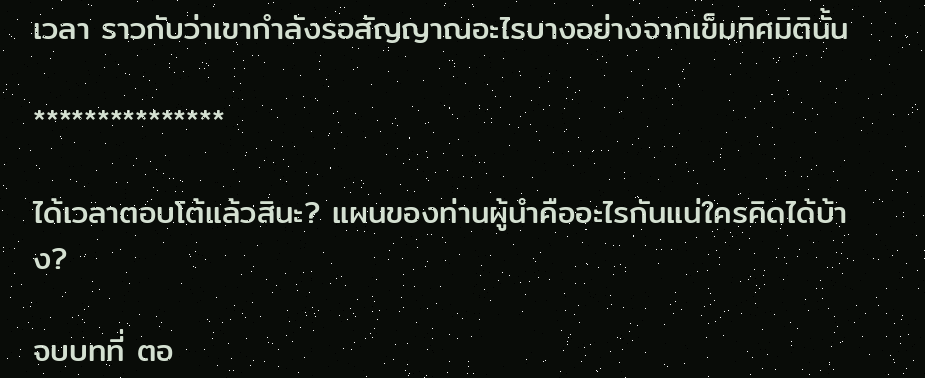เวลา ราวกับว่าเขากำลังรอสัญญาณอะไรบางอย่างจากเข็มทิศมิตินั้น

***************

ได้เวลาตอบโต้แล้วสินะ? แผนของท่านผู้นำคืออะไรกันแน่ใครคิดได้บ้าง?

จบบทที่ ตอ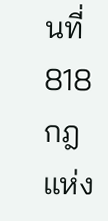นที่ 818 กฎแห่ง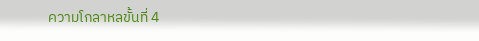ความโกลาหลขั้นที่ 4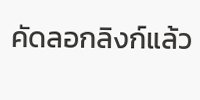คัดลอกลิงก์แล้ว